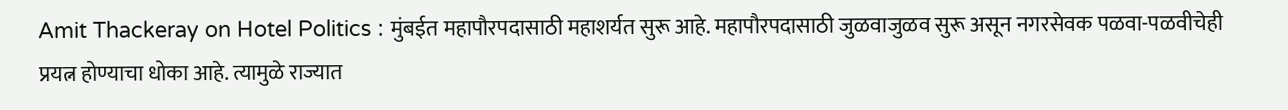Amit Thackeray on Hotel Politics : मुंबईत महापौरपदासाठी महाशर्यत सुरू आहे. महापौरपदासाठी जुळवाजुळव सुरू असून नगरसेवक पळवा-पळवीचेही प्रयत्न होण्याचा धोका आहे. त्यामुळे राज्यात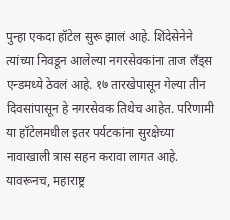पुन्हा एकदा हॉटेल सुरू झालं आहे. शिंदेसेनेने त्यांच्या निवडून आलेल्या नगरसेवकांना ताज लँड्स एन्डमध्ये ठेवलं आहे. १७ तारखेपासून गेल्या तीन दिवसांपासून हे नगरसेवक तिथेच आहेत. परिणामी या हॉटेलमधील इतर पर्यटकांना सुरक्षेच्या नावाखाली त्रास सहन करावा लागत आहे. यावरूनच, महाराष्ट्र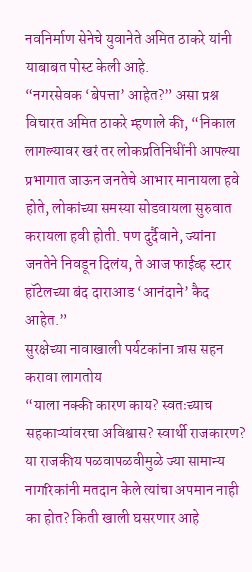नवनिर्माण सेनेचे युवानेते अमित ठाकरे यांनी याबाबत पोस्ट केली आहे.
“नगरसेवक ‘बेपत्ता’ आहेत?” असा प्रश्न विचारत अमित ठाकरे म्हणाले की, “निकाल लागल्यावर खरं तर लोकप्रतिनिधींनी आपल्या प्रभागात जाऊन जनतेचे आभार मानायला हवे होते, लोकांच्या समस्या सोडवायला सुरुवात करायला हवी होती. पण दुर्दैवाने, ज्यांना जनतेने निवडून दिलंय, ते आज फाईव्ह स्टार हॉटेलच्या बंद दाराआड ‘आनंदाने’ कैद आहेत.”
सुरक्षेच्या नावाखाली पर्यटकांना त्रास सहन करावा लागतोय
“याला नक्की कारण काय? स्वतःच्याच सहकाऱ्यांवरचा अविश्वास? स्वार्थी राजकारण? या राजकीय पळवापळवीमुळे ज्या सामान्य नागरिकांनी मतदान केले त्यांचा अपमान नाही का होत? किती खाली घसरणार आहे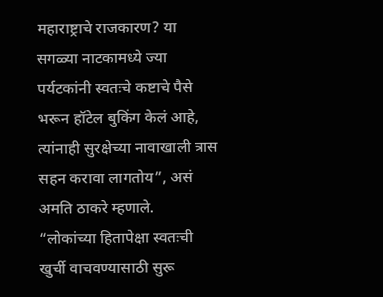महाराष्ट्राचे राजकारण? या सगळ्या नाटकामध्ये ज्या पर्यटकांनी स्वतःचे कष्टाचे पैसे भरून हॉटेल बुकिंग केलं आहे, त्यांनाही सुरक्षेच्या नावाखाली त्रास सहन करावा लागतोय”, असं अमति ठाकरे म्हणाले.
“लोकांच्या हितापेक्षा स्वतःची खुर्ची वाचवण्यासाठी सुरू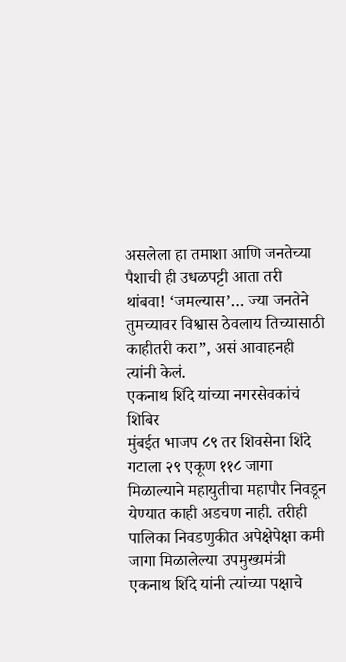असलेला हा तमाशा आणि जनतेच्या पैशाची ही उधळपट्टी आता तरी थांबवा! ‘जमल्यास’… ज्या जनतेने तुमच्यावर विश्वास ठेवलाय तिच्यासाठी काहीतरी करा”, असं आवाहनही त्यांनी केलं.
एकनाथ शिंदे यांच्या नगरसेवकांचं शिबिर
मुंबईत भाजप ८९ तर शिवसेना शिंदे गटाला २९ एकूण ११८ जागा मिळाल्याने महायुतीचा महापौर निवडून येण्यात काही अडचण नाही. तरीही पालिका निवडणुकीत अपेक्षेपेक्षा कमी जागा मिळालेल्या उपमुख्यमंत्री एकनाथ शिंदे यांनी त्यांच्या पक्षाचे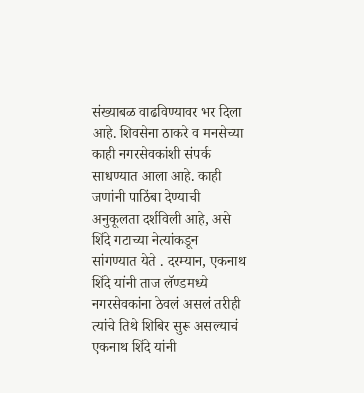संख्याबळ वाढविण्यावर भर दिला आहे. शिवसेना ठाकरे व मनसेच्या काही नगरसेवकांशी संपर्क साधण्यात आला आहे. काही जणांनी पाठिंबा देण्याची अनुकूलता दर्शविली आहे, असे शिंदे गटाच्या नेत्यांकडून सांगण्यात येते . दरम्यान, एकनाथ शिंदे यांनी ताज लॅण्डमध्ये नगरसेवकांना ठेवलं असलं तरीही त्यांचे तिथे शिबिर सुरू असल्याचं एकनाथ शिंदे यांनी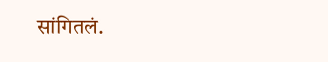सांगितलं.